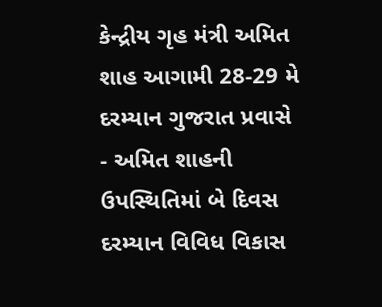કેન્દ્રીય ગૃહ મંત્રી અમિત શાહ આગામી 28-29 મે દરમ્યાન ગુજરાત પ્રવાસે
- અમિત શાહની ઉપસ્થિતિમાં બે દિવસ દરમ્યાન વિવિધ વિકાસ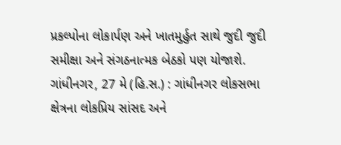પ્રકલ્પોના લોકાર્પણ અને ખાતમુર્હુત સાથે જુદી જુદી સમીક્ષા અને સંગઠનાત્મક બેઠકો પણ યોજાશે. ગાંધીનગર, 27 મે (હિ.સ.) : ગાંધીનગર લોકસભા ક્ષેત્રના લોકપ્રિય સાંસદ અને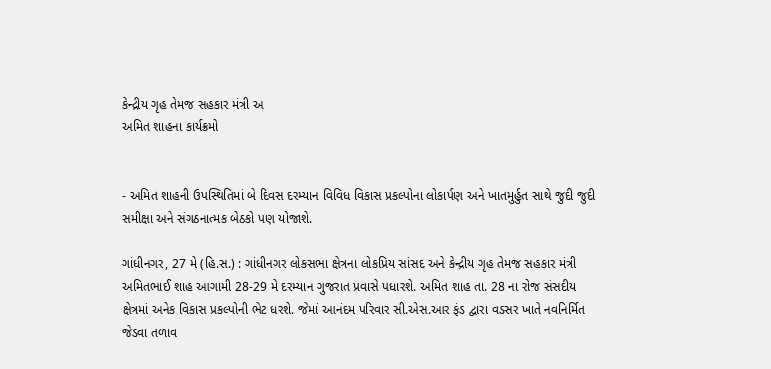કેન્દ્રીય ગૃહ તેમજ સહકાર મંત્રી અ
અમિત શાહના કાર્યક્રમો


- અમિત શાહની ઉપસ્થિતિમાં બે દિવસ દરમ્યાન વિવિધ વિકાસ પ્રકલ્પોના લોકાર્પણ અને ખાતમુર્હુત સાથે જુદી જુદી સમીક્ષા અને સંગઠનાત્મક બેઠકો પણ યોજાશે.

ગાંધીનગર, 27 મે (હિ.સ.) : ગાંધીનગર લોકસભા ક્ષેત્રના લોકપ્રિય સાંસદ અને કેન્દ્રીય ગૃહ તેમજ સહકાર મંત્રી અમિતભાઈ શાહ આગામી 28-29 મે દરમ્યાન ગુજરાત પ્રવાસે પધારશે. અમિત શાહ તા. 28 ના રોજ સંસદીય ક્ષેત્રમાં અનેક વિકાસ પ્રકલ્પોની ભેટ ધરશે. જેમાં આનંદમ પરિવાર સી.એસ.આર ફંડ દ્વારા વડસર ખાતે નવનિર્મિત જેડવા તળાવ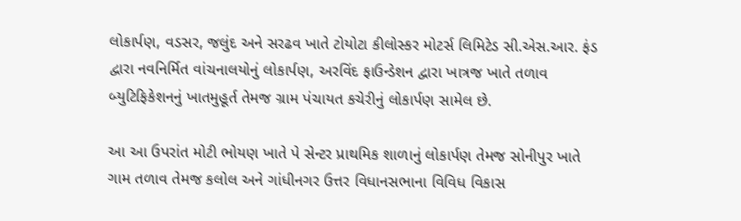લોકાર્પણ, વડસર, જલુંદ અને સરઢવ ખાતે ટોયોટા કીલોસ્કર મોટર્સ લિમિટેડ સી.એસ.આર. ફંડ દ્વારા નવનિર્મિત વાંચનાલયોનું લોકાર્પણ, અરવિંદ ફાઉન્ડેશન દ્વારા ખાત્રજ ખાતે તળાવ બ્યુટિફિકેશનનું ખાતમુહૂર્ત તેમજ ગ્રામ પંચાયત કચેરીનું લોકાર્પણ સામેલ છે.

આ આ ઉપરાંત મોટી ભોયણ ખાતે પે સેન્ટર પ્રાથમિક શાળાનું લોકાર્પણ તેમજ સોનીપુર ખાતે ગામ તળાવ તેમજ કલોલ અને ગાંધીનગર ઉત્તર વિધાનસભાના વિવિધ વિકાસ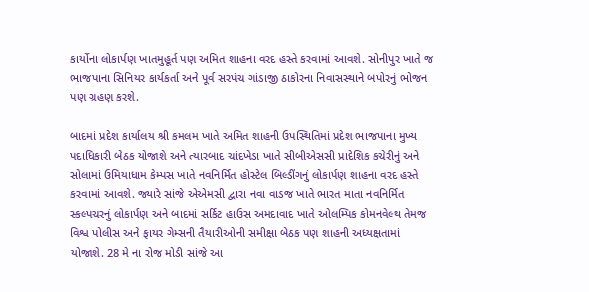કાર્યોના લોકાર્પણ ખાતમુહૂર્ત પણ અમિત શાહના વરદ હસ્તે કરવામાં આવશે. સોનીપુર ખાતે જ ભાજપાના સિનિયર કાર્યકર્તા અને પૂર્વ સરપંચ ગાંડાજી ઠાકોરના નિવાસસ્થાને બપોરનું ભોજન પણ ગ્રહણ કરશે.

બાદમાં પ્રદેશ કાર્યાલય શ્રી કમલમ ખાતે અમિત શાહની ઉપસ્થિતિમાં પ્રદેશ ભાજપાના મુખ્ય પદાધિકારી બેઠક યોજાશે અને ત્યારબાદ ચાંદખેડા ખાતે સીબીએસસી પ્રાદેશિક કચેરીનું અને સોલામાં ઉમિયાધામ કેમ્પસ ખાતે નવનિર્મિત હોસ્ટેલ બિલ્ડીંગનું લોકાર્પણ શાહના વરદ હસ્તે કરવામાં આવશે. જ્યારે સાંજે એએમસી દ્વારા નવા વાડજ ખાતે ભારત માતા નવનિર્મિત સ્કલ્પચરનું લોકાર્પણ અને બાદમાં સર્કિટ હાઉસ અમદાવાદ ખાતે ઓલમ્પિક કોમનવેલ્થ તેમજ વિશ્વ પોલીસ અને ફાયર ગેમ્સની તૈયારીઓની સમીક્ષા બેઠક પણ શાહની અધ્યક્ષતામાં યોજાશે. 28 મે ના રોજ મોડી સાંજે આ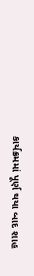કાર્યક્રમમાં પૂર્ણ થયા બાદ શાહ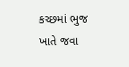કચ્છમાં ભુજ ખાતે જવા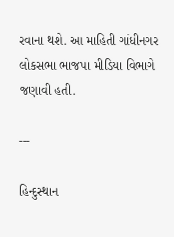રવાના થશે. આ માહિતી ગાંધીનગર લોકસભા ભાજપા મીડિયા વિભાગે જણાવી હતી.

---

હિન્દુસ્થાન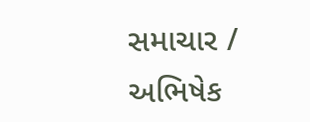સમાચાર / અભિષેક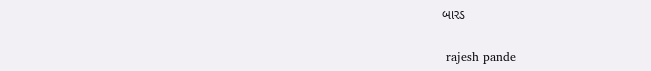બારડ


 rajesh pande